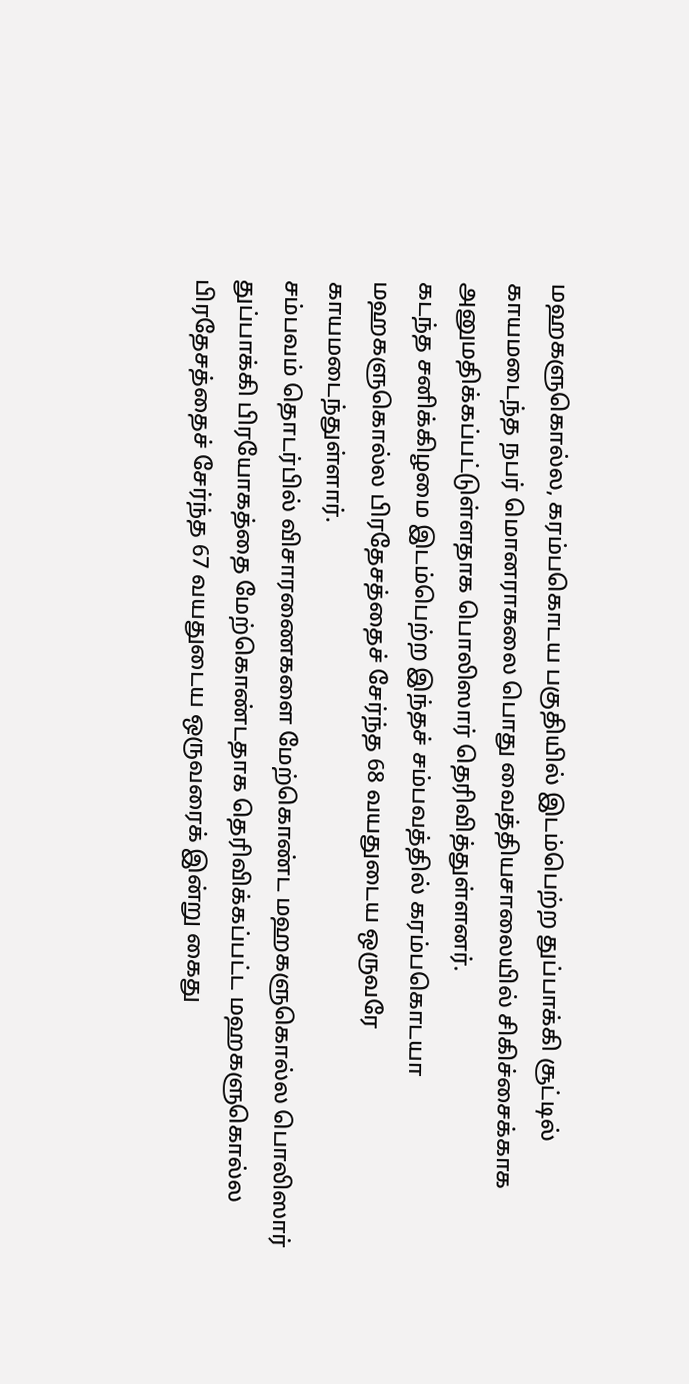மஹகளுகொல்ல, கரம்பகொடய பகுதியில் இடம்பெற்ற துப்பாக்கி சூட்டில் காயமடைந்த நபர் மொனராகலை பொது வைத்தியசாலையில் சிகிச்சைக்காக அனுமதிக்கப்பட்டுள்ளதாக பொலிஸார் தெரிவித்துள்ளனர்.
கடந்த சனிக்கிழமை இடம்பெற்ற இந்தச் சம்பவத்தில் கரம்பகொடயா மஹகளுகொல்ல பிரதேசத்தைச் சேர்ந்த 68 வயதுடைய ஒருவரே காயமடைந்துள்ளார்.
சம்பவம் தொடர்பில் விசாரணைகளை மேற்கொண்ட மஹகளுகொல்ல பொலிஸார் துப்பாக்கி பிரயோகத்தை மேற்கொண்டதாக தெரிவிக்கப்பட்ட மஹகளுகொல்ல பிரதேசத்தைச் சேர்ந்த 67 வயதுடைய ஒருவரைக் இன்று கைது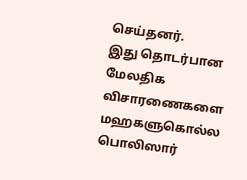செய்தனர்.
இது தொடர்பான மேலதிக விசாரணைகளை மஹகளுகொல்ல பொலிஸார்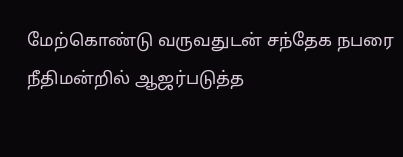மேற்கொண்டு வருவதுடன் சந்தேக நபரை நீதிமன்றில் ஆஜர்படுத்த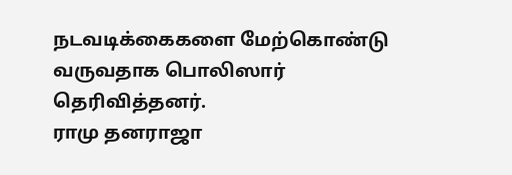நடவடிக்கைகளை மேற்கொண்டு வருவதாக பொலிஸார் தெரிவித்தனர்.
ராமு தனராஜா